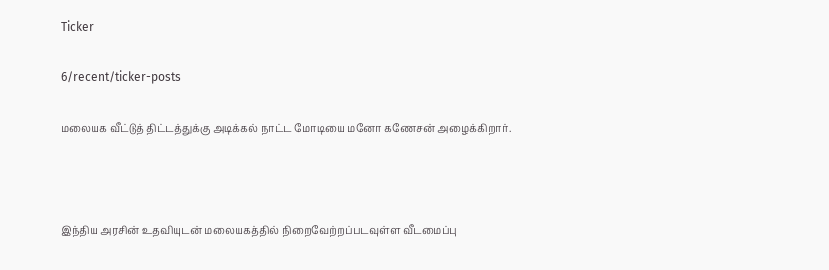Ticker

6/recent/ticker-posts

மலையக வீட்டுத் திட்டத்துக்கு அடிக்கல் நாட்ட மோடியை மனோ கணேசன் அழைக்கிறார்.



இந்திய அரசின் உதவியுடன் மலையகத்தில் நிறைவேற்றப்படவுள்ள வீடமைப்பு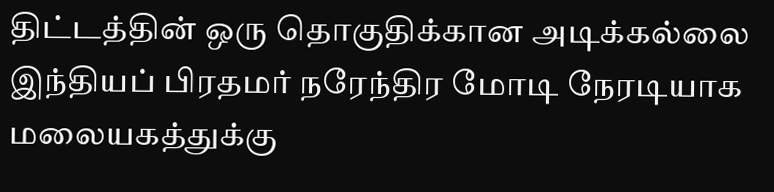திட்டத்தின் ஒரு தொகுதிக்கான அடிக்கல்லை இந்தியப் பிரதமர் நரேந்திர மோடி நேரடியாக மலையகத்துக்கு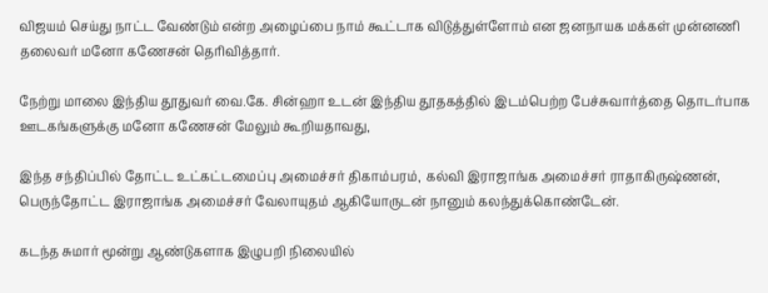விஜயம் செய்து நாட்ட வேண்டும் என்ற அழைப்பை நாம் கூட்டாக விடுத்துள்ளோம் என ஜனநாயக மக்கள் முன்னணி தலைவர் மனோ கணேசன் தெரிவித்தார்.

நேற்று மாலை இந்திய தூதுவர் வை.கே. சின்ஹா உடன் இந்திய தூதகத்தில் இடம்பெற்ற பேச்சுவார்த்தை தொடர்பாக ஊடகங்களுக்கு மனோ கணேசன் மேலும் கூறியதாவது,

இந்த சந்திப்பில் தோட்ட உட்கட்டமைப்பு அமைச்சர் திகாம்பரம், கல்வி இராஜாங்க அமைச்சர் ராதாகிருஷ்ணன், பெருந்தோட்ட இராஜாங்க அமைச்சர் வேலாயுதம் ஆகியோருடன் நானும் கலந்துக்கொண்டேன்.

கடந்த சுமார் மூன்று ஆண்டுகளாக இழுபறி நிலையில்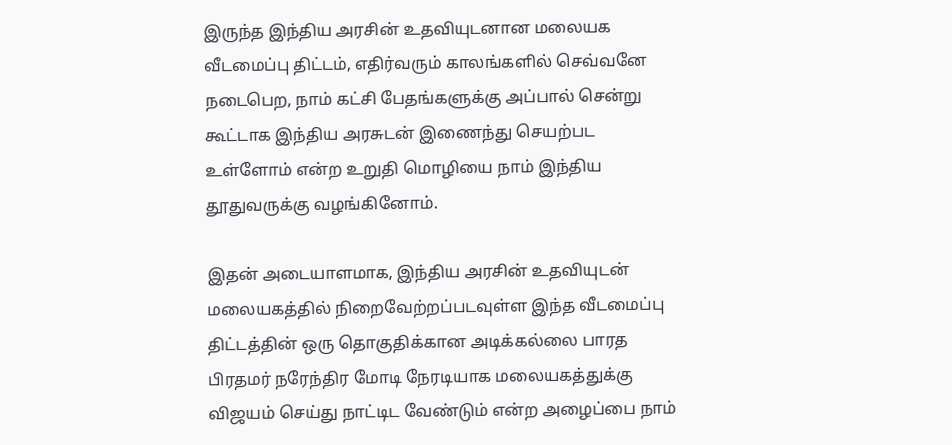இருந்த இந்திய அரசின் உதவியுடனான மலையக வீடமைப்பு திட்டம், எதிர்வரும் காலங்களில் செவ்வனே நடைபெற, நாம் கட்சி பேதங்களுக்கு அப்பால் சென்று கூட்டாக இந்திய அரசுடன் இணைந்து செயற்பட உள்ளோம் என்ற உறுதி மொழியை நாம் இந்திய தூதுவருக்கு வழங்கினோம்.

இதன் அடையாளமாக, இந்திய அரசின் உதவியுடன் மலையகத்தில் நிறைவேற்றப்படவுள்ள இந்த வீடமைப்பு திட்டத்தின் ஒரு தொகுதிக்கான அடிக்கல்லை பாரத பிரதமர் நரேந்திர மோடி நேரடியாக மலையகத்துக்கு விஜயம் செய்து நாட்டிட வேண்டும் என்ற அழைப்பை நாம்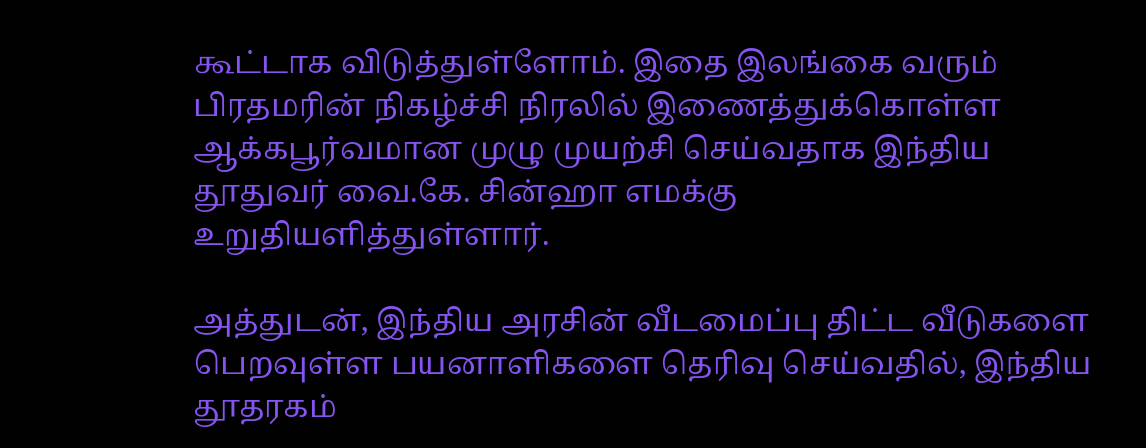கூட்டாக விடுத்துள்ளோம். இதை இலங்கை வரும் பிரதமரின் நிகழ்ச்சி நிரலில் இணைத்துக்கொள்ள ஆக்கபூர்வமான முழு முயற்சி செய்வதாக இந்திய தூதுவர் வை.கே. சின்ஹா எமக்கு உறுதியளித்துள்ளார்.

அத்துடன், இந்திய அரசின் வீடமைப்பு திட்ட வீடுகளை பெறவுள்ள பயனாளிகளை தெரிவு செய்வதில், இந்திய தூதரகம்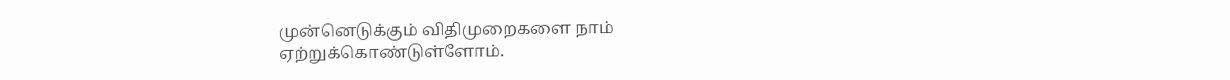முன்னெடுக்கும் விதிமுறைகளை நாம் ஏற்றுக்கொண்டுள்ளோம்.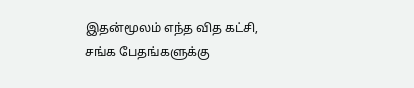இதன்மூலம் எந்த வித கட்சி, சங்க பேதங்களுக்கு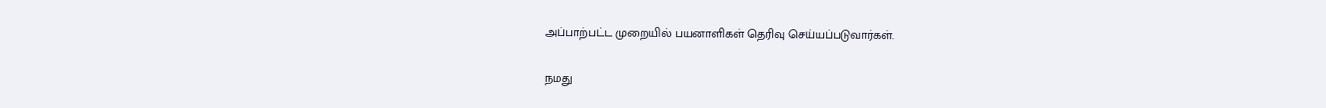அப்பாற்பட்ட முறையில் பயனாளிகள் தெரிவு செய்யப்படுவார்கள்.

நமது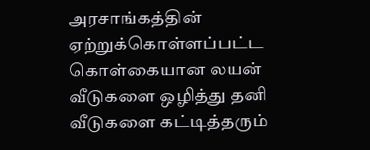அரசாங்கத்தின் ஏற்றுக்கொள்ளப்பட்ட கொள்கையான லயன் வீடுகளை ஒழித்து தனி வீடுகளை கட்டித்தரும்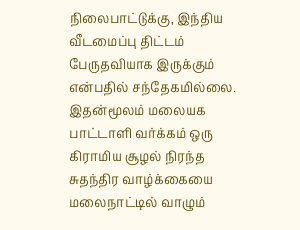நிலைபாட்டுக்கு, இந்திய வீடமைப்பு திட்டம் பேருதவியாக இருக்கும் என்பதில் சந்தேகமில்லை. இதன்மூலம் மலையக பாட்டாளி வர்க்கம் ஒரு கிராமிய சூழல் நிரந்த சுதந்திர வாழ்க்கையை மலைநாட்டில் வாழும்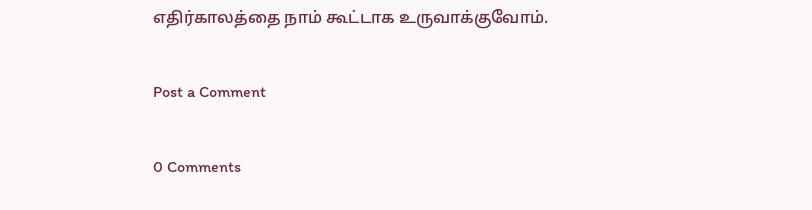எதிர்காலத்தை நாம் கூட்டாக உருவாக்குவோம்.

Post a Comment

0 Comments